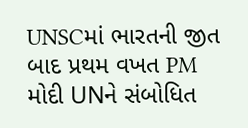UNSCમાં ભારતની જીત બાદ પ્રથમ વખત PM મોદી UNને સંબોધિત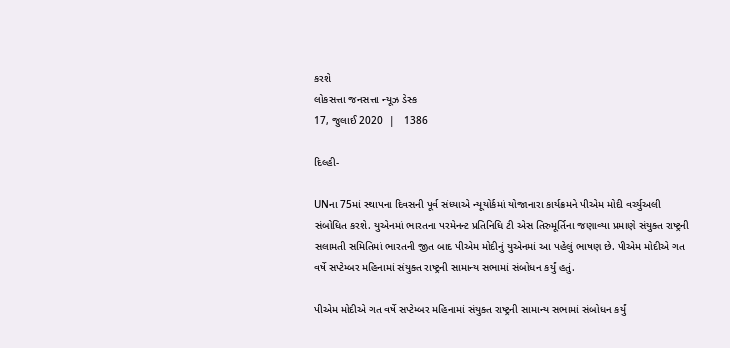કરશે
લોકસત્તા જનસત્તા ન્યૂઝ ડેસ્ક
17, જુલાઈ 2020  |   1386

દિલ્હી-

UNના 75માં સ્થાપના દિવસની પૂર્વ સંધ્યાએ ન્યૂયોર્કમાં યોજાનારા કાર્યક્રમને પીએમ મોદી વર્ચ્યુઅલી સંબોધિત કરશે. યુએનમાં ભારતના પરમેનન્ટ પ્રતિનિધિ ટી એસ તિરુમૂર્તિના જણાવ્યા પ્રમાણે સંયુક્ત રાષ્ટ્રની સલામતી સમિતિમાં ભારતની જીત બાદ પીએમ મોદીનું યુએનમાં આ પહેલું ભાષણ છે. પીએમ મોદીએ ગત વર્ષે સપ્ટેમ્બર મહિનામાં સંયુક્ત રાષ્ટ્રની સામાન્ય સભામાં સંબોધન કર્યું હતું.

પીએમ મોદીએ ગત વર્ષે સપ્ટેમ્બર મહિનામાં સંયુક્ત રાષ્ટ્રની સામાન્ય સભામાં સંબોધન કર્યું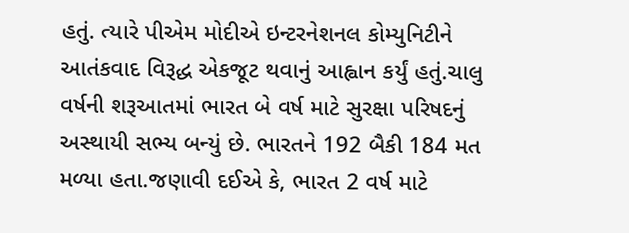હતું. ત્યારે પીએમ મોદીએ ઇન્ટરનેશનલ કોમ્યુનિટીને આતંકવાદ વિરૂદ્ધ એકજૂટ થવાનું આહ્વાન કર્યું હતું.ચાલુ વર્ષની શરૂઆતમાં ભારત બે વર્ષ માટે સુરક્ષા પરિષદનું અસ્થાયી સભ્ય બન્યું છે. ભારતને 192 બૈકી 184 મત મળ્યા હતા.જણાવી દઈએ કે, ભારત 2 વર્ષ માટે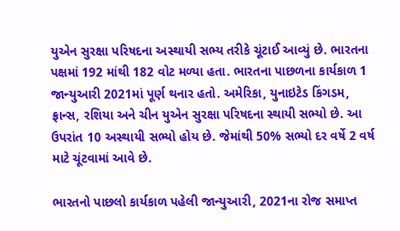યુએન સુરક્ષા પરિષદના અસ્થાયી સભ્ય તરીકે ચૂંટાઈ આવ્યું છે. ભારતના પક્ષમાં 192 માંથી 182 વોટ મળ્યા હતા. ભારતના પાછળના કાર્યકાળ 1 જાન્યુઆરી 2021માં પૂર્ણ થનાર હતો. અમેરિકા, યુનાઇટેડ કિંગડમ, ફ્રાન્સ, રશિયા અને ચીન યુએન સુરક્ષા પરિષદના સ્થાયી સભ્યો છે. આ ઉપરાંત 10 અસ્થાયી સભ્યો હોય છે. જેમાંથી 50% સભ્યો દર વર્ષે 2 વર્ષ માટે ચૂંટવામાં આવે છે.

ભારતનો પાછલો કાર્યકાળ પહેલી જાન્યુઆરી, 2021ના રોજ સમાપ્ત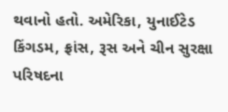થવાનો હતો. અમેરિકા, યુનાઈટેડ કિંગડમ, ફ્રાંસ, રૂસ અને ચીન સુરક્ષા પરિષદના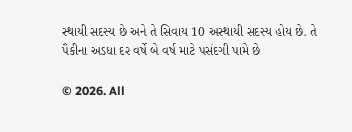સ્થાયી સદસ્ય છે અને તે સિવાય 10 અસ્થાયી સદસ્ય હોય છે. તે પૈકીના અડધા દર વર્ષે બે વર્ષ માટે પસંદગી પામે છે

© 2026. All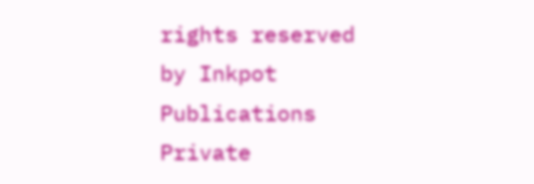rights reserved by Inkpot Publications Private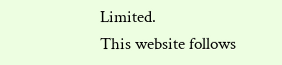Limited.
This website follows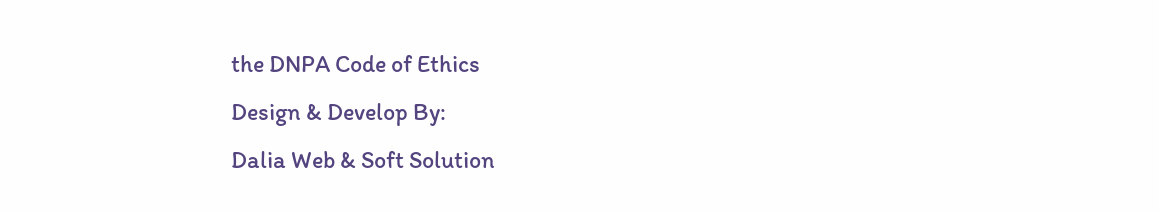the DNPA Code of Ethics
Design & Develop By:
Dalia Web & Soft Solution